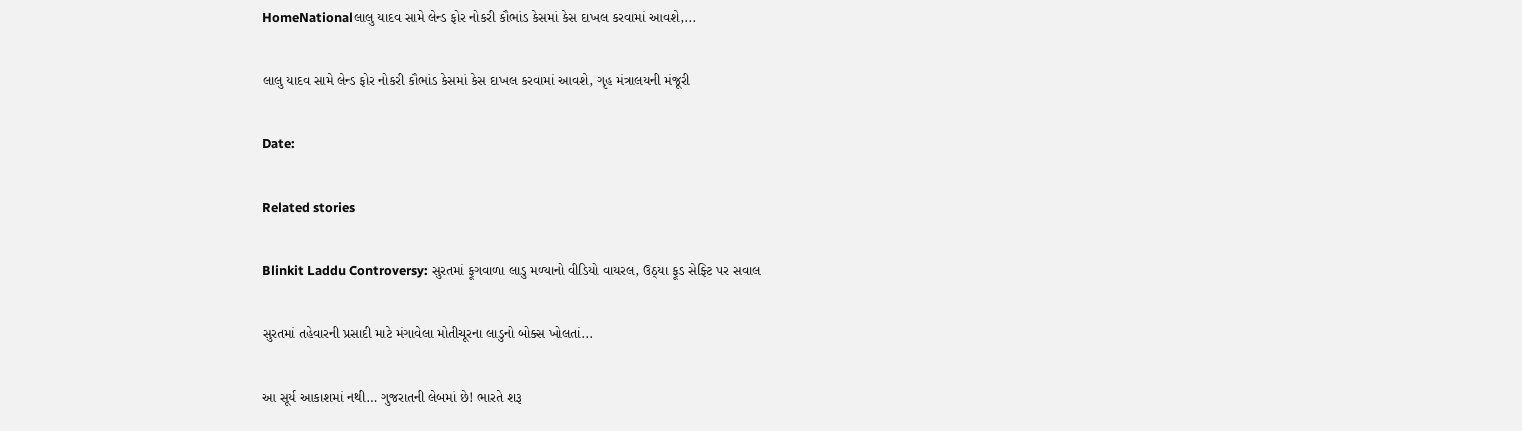HomeNationalલાલુ યાદવ સામે લેન્ડ ફોર નોકરી કૌભાંડ કેસમાં કેસ દાખલ કરવામાં આવશે,...

લાલુ યાદવ સામે લેન્ડ ફોર નોકરી કૌભાંડ કેસમાં કેસ દાખલ કરવામાં આવશે, ગૃહ મંત્રાલયની મંજૂરી

Date:

Related stories

Blinkit Laddu Controversy: સુરતમાં ફૂગવાળા લાડુ મળ્યાનો વીડિયો વાયરલ, ઉઠ્યા ફૂડ સેફ્ટિ પર સવાલ

સુરતમાં તહેવારની પ્રસાદી માટે મંગાવેલા મોતીચૂરના લાડુનો બોક્સ ખોલતાં...

આ સૂર્ય આકાશમાં નથી… ગુજરાતની લેબમાં છે! ભારતે શરૂ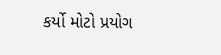કર્યો મોટો પ્રયોગ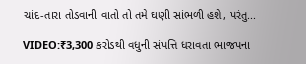ચાંદ-તારા તોડવાની વાતો તો તમે ઘણી સાંભળી હશે, પરંતુ...

VIDEO:₹3,300 કરોડથી વધુની સંપત્તિ ધરાવતા ભાજપના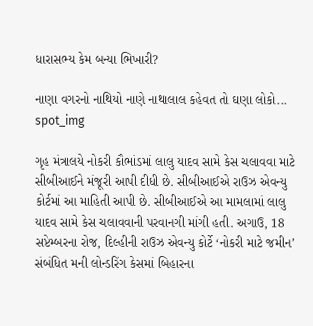ધારાસભ્ય કેમ બન્યા ભિખારી?

નાણા વગરનો નાથિયો નાણે નાથાલાલ કહેવત તો ઘણા લોકો...
spot_img

ગૃહ મંત્રાલયે નોકરી કૌભાંડમાં લાલુ યાદવ સામે કેસ ચલાવવા માટે સીબીઆઈને મંજૂરી આપી દીધી છે. સીબીઆઈએ રાઉઝ એવન્યુ કોર્ટમાં આ માહિતી આપી છે. સીબીઆઈએ આ મામલામાં લાલુ યાદવ સામે કેસ ચલાવવાની પરવાનગી માંગી હતી. અગાઉ, 18 સપ્ટેમ્બરના રોજ, દિલ્હીની રાઉઝ એવન્યુ કોર્ટે ‘નોકરી માટે જમીન’ સંબંધિત મની લોન્ડરિંગ કેસમાં બિહારના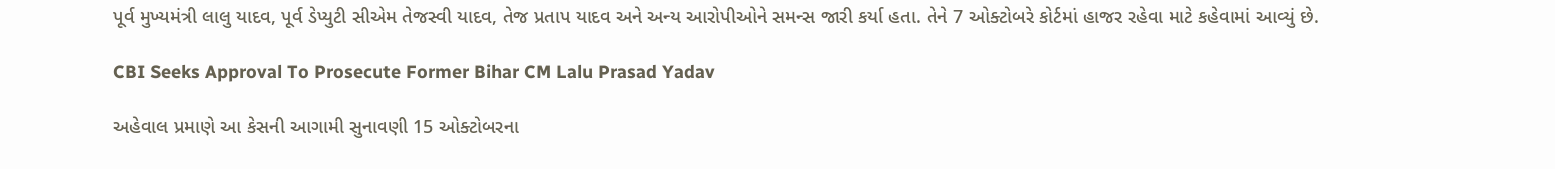પૂર્વ મુખ્યમંત્રી લાલુ યાદવ, પૂર્વ ડેપ્યુટી સીએમ તેજસ્વી યાદવ, તેજ પ્રતાપ યાદવ અને અન્ય આરોપીઓને સમન્સ જારી કર્યા હતા. તેને 7 ઓક્ટોબરે કોર્ટમાં હાજર રહેવા માટે કહેવામાં આવ્યું છે.

CBI Seeks Approval To Prosecute Former Bihar CM Lalu Prasad Yadav

અહેવાલ પ્રમાણે આ કેસની આગામી સુનાવણી 15 ઓક્ટોબરના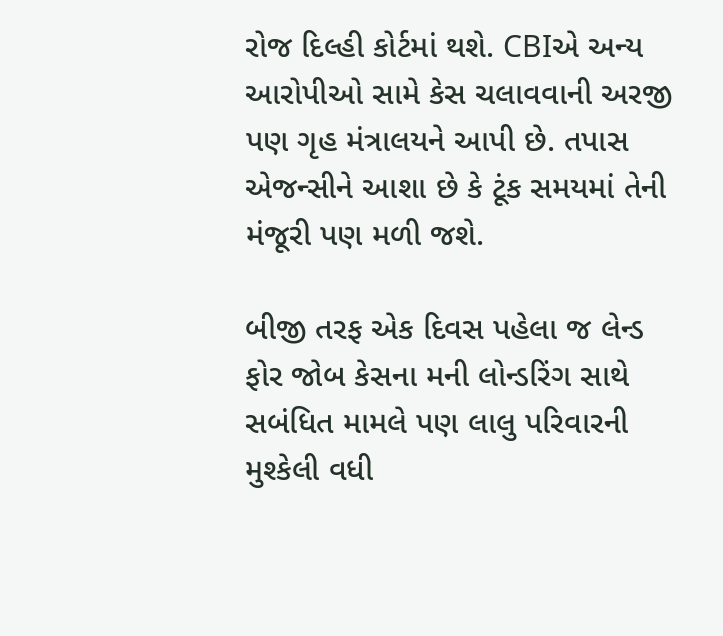રોજ દિલ્હી કોર્ટમાં થશે. CBIએ અન્ય આરોપીઓ સામે કેસ ચલાવવાની અરજી પણ ગૃહ મંત્રાલયને આપી છે. તપાસ એજન્સીને આશા છે કે ટૂંક સમયમાં તેની મંજૂરી પણ મળી જશે.

બીજી તરફ એક દિવસ પહેલા જ લેન્ડ ફોર જોબ કેસના મની લોન્ડરિંગ સાથે સબંધિત મામલે પણ લાલુ પરિવારની મુશ્કેલી વધી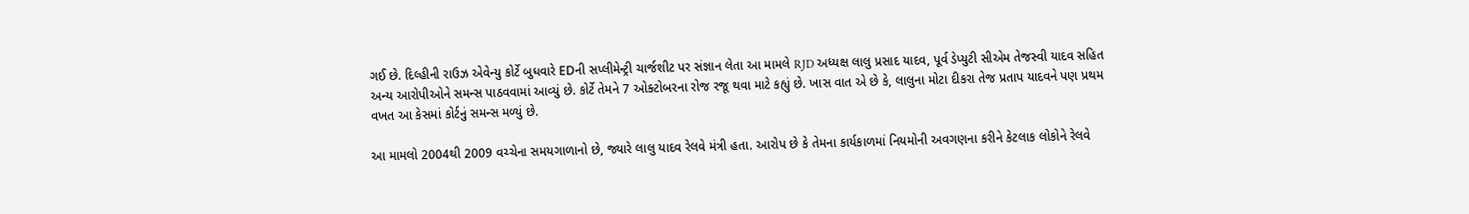ગઈ છે. દિલ્હીની રાઉઝ એવેન્યુ કોર્ટે બુધવારે EDની સપ્લીમેન્ટ્રી ચાર્જશીટ પર સંજ્ઞાન લેતા આ મામલે RJD અધ્યક્ષ લાલુ પ્રસાદ યાદવ, પૂર્વ ડેપ્યુટી સીએમ તેજસ્વી યાદવ સહિત અન્ય આરોપીઓને સમન્સ પાઠવવામાં આવ્યું છે. કોર્ટે તેમને 7 ઓક્ટોબરના રોજ રજૂ થવા માટે કહ્યું છે. ખાસ વાત એ છે કે, લાલુના મોટા દીકરા તેજ પ્રતાપ યાદવને પણ પ્રથમ વખત આ કેસમાં કોર્ટનું સમન્સ મળ્યું છે.

આ મામલો 2004થી 2009 વચ્ચેના સમયગાળાનો છે, જ્યારે લાલુ યાદવ રેલવે મંત્રી હતા. આરોપ છે કે તેમના કાર્યકાળમાં નિયમોની અવગણના કરીને કેટલાક લોકોને રેલવે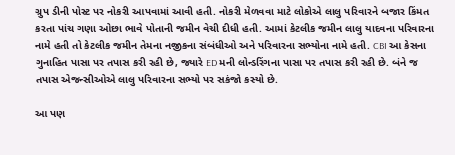ગ્રુપ ડીની પોસ્ટ પર નોકરી આપવામાં આવી હતી. નોકરી મેળવવા માટે લોકોએ લાલુ પરિવારને બજાર કિંમત કરતા પાંચ ગણા ઓછા ભાવે પોતાની જમીન વેચી દીધી હતી. આમાં કેટલીક જમીન લાલુ યાદવના પરિવારના નામે હતી તો કેટલીક જમીન તેમના નજીકના સંબંધીઓ અને પરિવારના સભ્યોના નામે હતી. CBI આ કેસના ગુનાહિત પાસા પર તપાસ કરી રહી છે, જ્યારે ED મની લોન્ડરિંગના પાસા પર તપાસ કરી રહી છે. બંને જ તપાસ એજન્સીઓએ લાલુ પરિવારના સભ્યો પર સકંજો કસ્યો છે.

આ પણ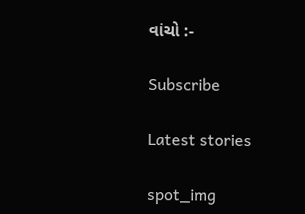વાંચો :-

Subscribe

Latest stories

spot_img